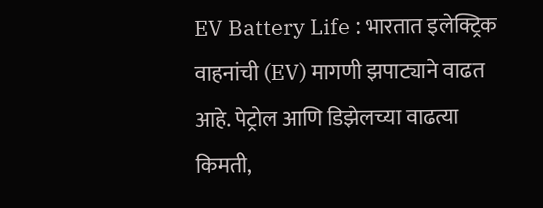EV Battery Life : भारतात इलेक्ट्रिक वाहनांची (EV) मागणी झपाट्याने वाढत आहे. पेट्रोल आणि डिझेलच्या वाढत्या किमती,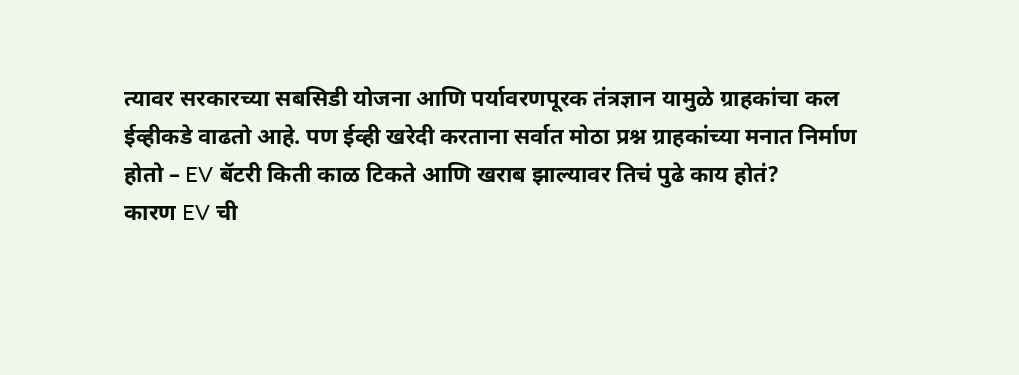त्यावर सरकारच्या सबसिडी योजना आणि पर्यावरणपूरक तंत्रज्ञान यामुळे ग्राहकांचा कल ईव्हीकडे वाढतो आहे. पण ईव्ही खरेदी करताना सर्वात मोठा प्रश्न ग्राहकांच्या मनात निर्माण होतो – EV बॅटरी किती काळ टिकते आणि खराब झाल्यावर तिचं पुढे काय होतं?
कारण EV ची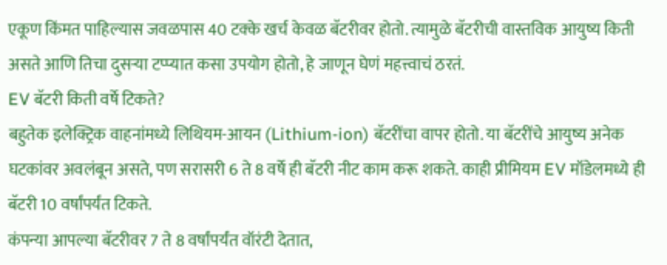एकूण किंमत पाहिल्यास जवळपास 40 टक्के खर्च केवळ बॅटरीवर होतो. त्यामुळे बॅटरीची वास्तविक आयुष्य किती असते आणि तिचा दुसऱ्या टप्प्यात कसा उपयोग होतो, हे जाणून घेणं महत्त्वाचं ठरतं.
EV बॅटरी किती वर्षे टिकते?
बहुतेक इलेक्ट्रिक वाहनांमध्ये लिथियम-आयन (Lithium-ion) बॅटरींचा वापर होतो. या बॅटरींचे आयुष्य अनेक घटकांवर अवलंबून असते, पण सरासरी 6 ते 8 वर्षे ही बॅटरी नीट काम करू शकते. काही प्रीमियम EV मॉडेलमध्ये ही बॅटरी 10 वर्षांपर्यंत टिकते.
कंपन्या आपल्या बॅटरीवर 7 ते 8 वर्षांपर्यंत वॉरंटी देतात,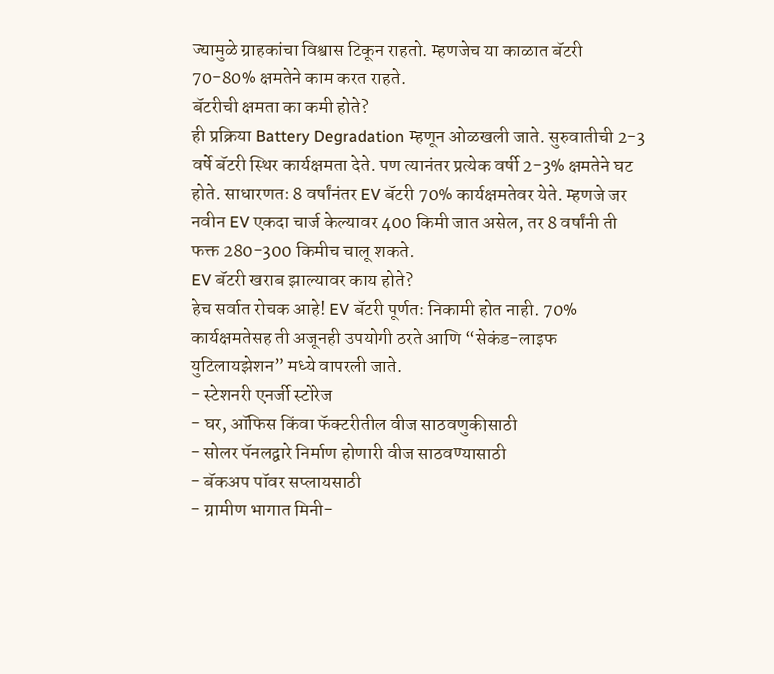ज्यामुळे ग्राहकांचा विश्वास टिकून राहतो. म्हणजेच या काळात बॅटरी 70-80% क्षमतेने काम करत राहते.
बॅटरीची क्षमता का कमी होते?
ही प्रक्रिया Battery Degradation म्हणून ओळखली जाते. सुरुवातीची 2-3 वर्षे बॅटरी स्थिर कार्यक्षमता देते. पण त्यानंतर प्रत्येक वर्षी 2-3% क्षमतेने घट होते. साधारणतः 8 वर्षांनंतर EV बॅटरी 70% कार्यक्षमतेवर येते. म्हणजे जर नवीन EV एकदा चार्ज केल्यावर 400 किमी जात असेल, तर 8 वर्षांनी ती फक्त 280-300 किमीच चालू शकते.
EV बॅटरी खराब झाल्यावर काय होते?
हेच सर्वात रोचक आहे! EV बॅटरी पूर्णतः निकामी होत नाही. 70% कार्यक्षमतेसह ती अजूनही उपयोगी ठरते आणि “सेकंड-लाइफ युटिलायझेशन” मध्ये वापरली जाते.
- स्टेशनरी एनर्जी स्टोरेज
- घर, ऑफिस किंवा फॅक्टरीतील वीज साठवणुकीसाठी
- सोलर पॅनलद्वारे निर्माण होणारी वीज साठवण्यासाठी
- बॅकअप पॉवर सप्लायसाठी
- ग्रामीण भागात मिनी-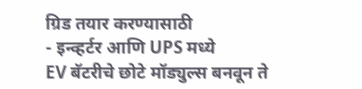ग्रिड तयार करण्यासाठी
- इन्व्हर्टर आणि UPS मध्ये
EV बॅटरीचे छोटे मॉड्युल्स बनवून ते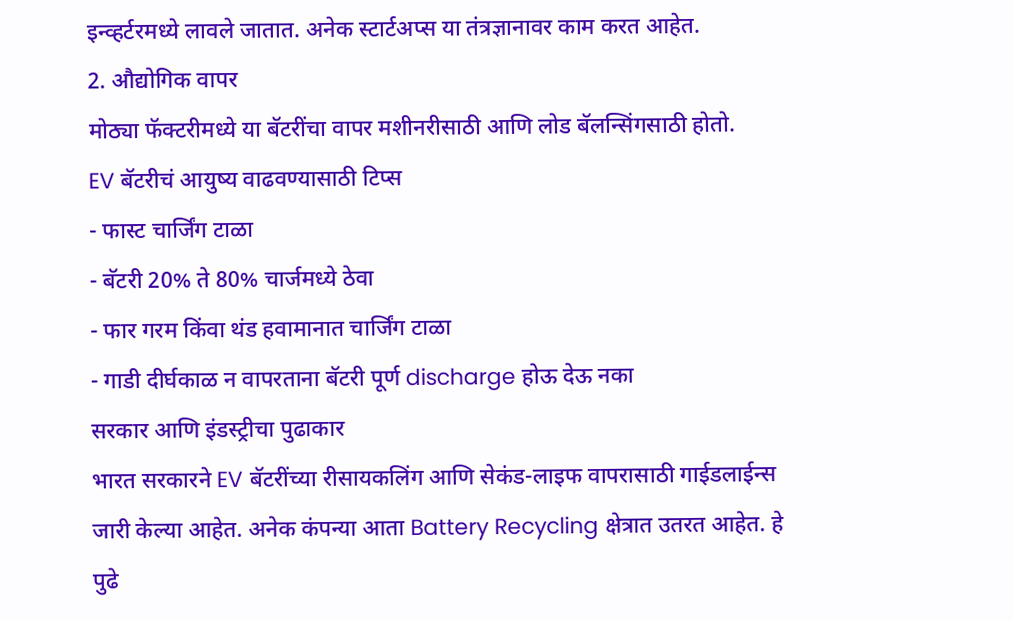इन्व्हर्टरमध्ये लावले जातात. अनेक स्टार्टअप्स या तंत्रज्ञानावर काम करत आहेत.
2. औद्योगिक वापर
मोठ्या फॅक्टरीमध्ये या बॅटरींचा वापर मशीनरीसाठी आणि लोड बॅलन्सिंगसाठी होतो.
EV बॅटरीचं आयुष्य वाढवण्यासाठी टिप्स
- फास्ट चार्जिंग टाळा
- बॅटरी 20% ते 80% चार्जमध्ये ठेवा
- फार गरम किंवा थंड हवामानात चार्जिंग टाळा
- गाडी दीर्घकाळ न वापरताना बॅटरी पूर्ण discharge होऊ देऊ नका
सरकार आणि इंडस्ट्रीचा पुढाकार
भारत सरकारने EV बॅटरींच्या रीसायकलिंग आणि सेकंड-लाइफ वापरासाठी गाईडलाईन्स जारी केल्या आहेत. अनेक कंपन्या आता Battery Recycling क्षेत्रात उतरत आहेत. हे पुढे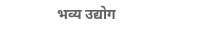भव्य उद्योग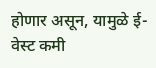होणार असून, यामुळे ई-वेस्ट कमी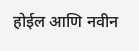होईल आणि नवीन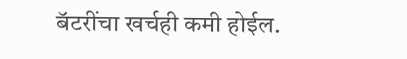बॅटरींचा खर्चही कमी होईल.